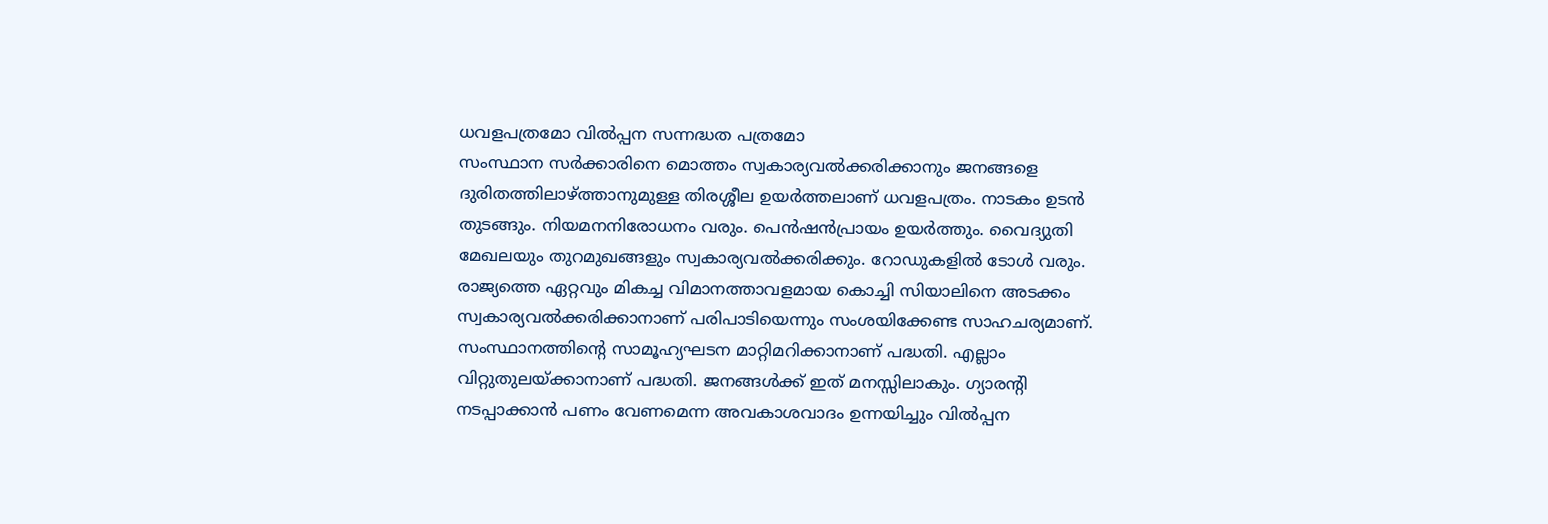ധവളപത്രമോ വിൽപ്പന സന്നദ്ധത പത്രമോ
സംസ്ഥാന സർക്കാരിനെ മൊത്തം സ്വകാര്യവൽക്കരിക്കാനും ജനങ്ങളെ ദുരിതത്തിലാഴ്ത്താനുമുള്ള തിരശ്ശീല ഉയർത്തലാണ് ധവളപത്രം. നാടകം ഉടൻ തുടങ്ങും. നിയമനനിരോധനം വരും. പെൻഷൻപ്രായം ഉയർത്തും. വൈദ്യുതി മേഖലയും തുറമുഖങ്ങളും സ്വകാര്യവൽക്കരിക്കും. റോഡുകളിൽ ടോൾ വരും. രാജ്യത്തെ ഏറ്റവും മികച്ച വിമാനത്താവളമായ കൊച്ചി സിയാലിനെ അടക്കം സ്വകാര്യവൽക്കരിക്കാനാണ് പരിപാടിയെന്നും സംശയിക്കേണ്ട സാഹചര്യമാണ്.
സംസ്ഥാനത്തിന്റെ സാമൂഹ്യഘടന മാറ്റിമറിക്കാനാണ് പദ്ധതി. എല്ലാം വിറ്റുതുലയ്ക്കാനാണ് പദ്ധതി. ജനങ്ങൾക്ക് ഇത് മനസ്സിലാകും. ഗ്യാരന്റി നടപ്പാക്കാൻ പണം വേണമെന്ന അവകാശവാദം ഉന്നയിച്ചും വിൽപ്പന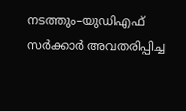നടത്തും–യുഡിഎഫ് സർക്കാർ അവതരിപ്പിച്ച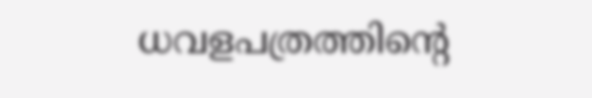ധവളപത്രത്തിന്റെ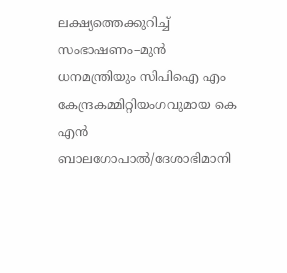ലക്ഷ്യത്തെക്കുറിച്ച് സംഭാഷണം–മുൻ ധനമന്ത്രിയും സിപിഐ എം കേന്ദ്രകമ്മിറ്റിയംഗവുമായ കെ എൻ ബാലഗോപാൽ/ദേശാഭിമാനി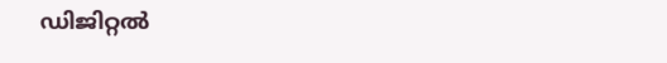ഡിജിറ്റൽ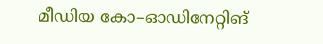മീഡിയ കോ–ഓഡിനേറ്റിങ്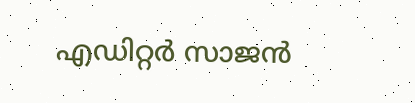എഡിറ്റർ സാജൻ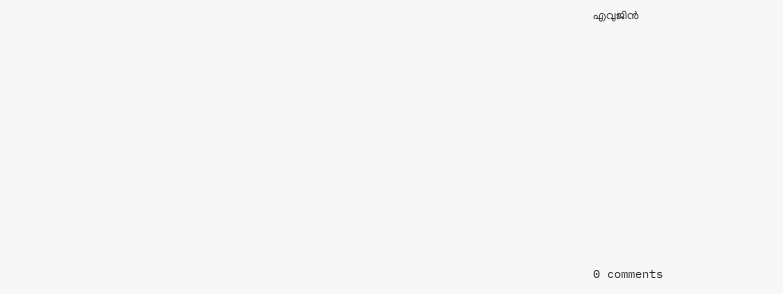എവുജിൻ










0 comments